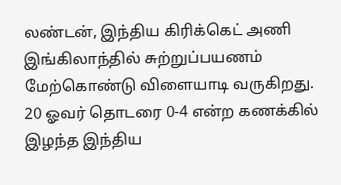லண்டன், இந்திய கிரிக்கெட் அணி இங்கிலாந்தில் சுற்றுப்பயணம் மேற்கொண்டு விளையாடி வருகிறது. 20 ஓவர் தொடரை 0-4 என்ற கணக்கில் இழந்த இந்திய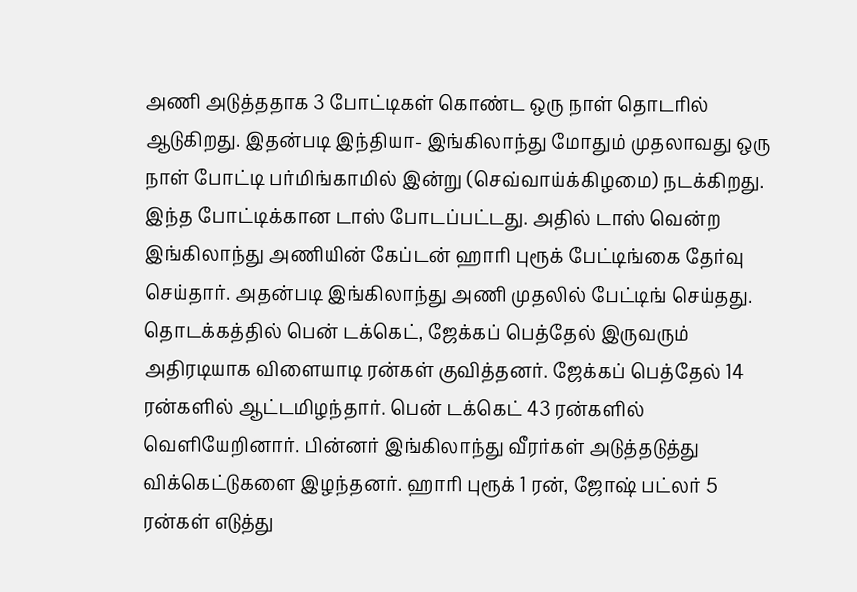அணி அடுத்ததாக 3 போட்டிகள் கொண்ட ஒரு நாள் தொடரில் ஆடுகிறது. இதன்படி இந்தியா- இங்கிலாந்து மோதும் முதலாவது ஒரு நாள் போட்டி பர்மிங்காமில் இன்று (செவ்வாய்க்கிழமை) நடக்கிறது. இந்த போட்டிக்கான டாஸ் போடப்பட்டது. அதில் டாஸ் வென்ற இங்கிலாந்து அணியின் கேப்டன் ஹாரி புரூக் பேட்டிங்கை தேர்வு செய்தார். அதன்படி இங்கிலாந்து அணி முதலில் பேட்டிங் செய்தது. தொடக்கத்தில் பென் டக்கெட், ஜேக்கப் பெத்தேல் இருவரும் அதிரடியாக விளையாடி ரன்கள் குவித்தனர். ஜேக்கப் பெத்தேல் 14 ரன்களில் ஆட்டமிழந்தார். பென் டக்கெட் 43 ரன்களில் வெளியேறினார். பின்னர் இங்கிலாந்து வீரர்கள் அடுத்தடுத்து விக்கெட்டுகளை இழந்தனர். ஹாரி புரூக் 1 ரன், ஜோஷ் பட்லர் 5 ரன்கள் எடுத்து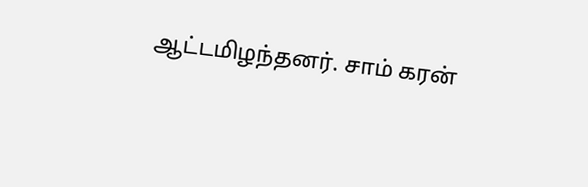ஆட்டமிழந்தனர். சாம் கரன்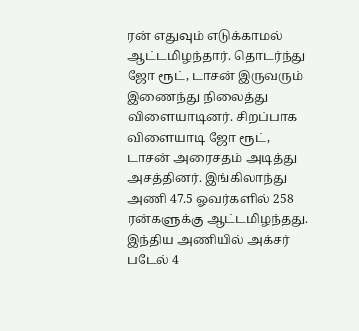ரன் எதுவும் எடுக்காமல் ஆட்டமிழந்தார். தொடர்ந்து ஜோ ரூட், டாசன் இருவரும் இணைந்து நிலைத்து விளையாடினர். சிறப்பாக விளையாடி ஜோ ரூட், டாசன் அரைசதம் அடித்து அசத்தினர். இங்கிலாந்து அணி 47.5 ஓவர்களில் 258 ரன்களுக்கு ஆட்டமிழந்தது. இந்திய அணியில் அக்சர் படேல் 4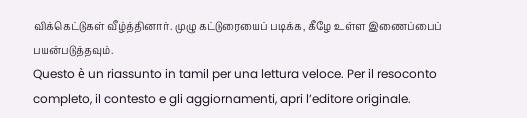விக்கெட்டுகள் வீழ்த்தினார். முழு கட்டுரையைப் படிக்க, கீழே உள்ள இணைப்பைப் பயன்படுத்தவும்.
Questo è un riassunto in tamil per una lettura veloce. Per il resoconto completo, il contesto e gli aggiornamenti, apri l’editore originale.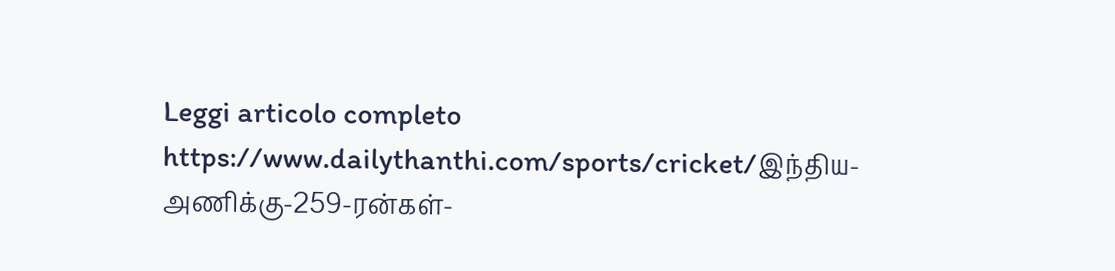Leggi articolo completo
https://www.dailythanthi.com/sports/cricket/இந்திய-அணிக்கு-259-ரன்கள்-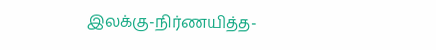இலக்கு-நிர்ணயித்த-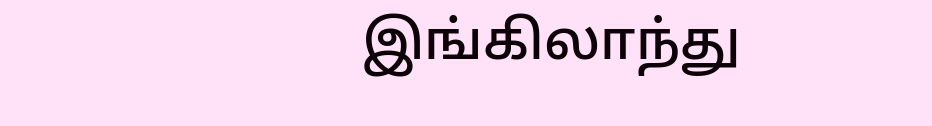இங்கிலாந்து